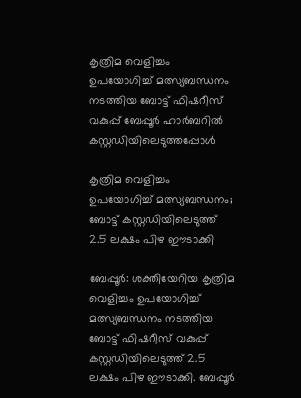കൃത്രിമ വെളിച്ചം ഉപയോഗിച്ച് മത്സ്യബന്ധനം നടത്തിയ ബോട്ട് ഫിഷറീസ് വകുപ്പ് ബേപ്പൂർ ഹാർബറിൽ കസ്റ്റഡിയിലെടുത്തപ്പോൾ

കൃത്രിമ വെളിച്ചം ഉപയോഗിച്ച് മത്സ്യബന്ധനം; ബോട്ട് കസ്റ്റഡിയിലെടുത്ത് 2.5 ലക്ഷം പിഴ ഈടാക്കി

ബേപ്പൂർ: ശക്തിയേറിയ കൃത്രിമ വെളിച്ചം ഉപയോഗിച്ച് മത്സ്യബന്ധനം നടത്തിയ ബോട്ട് ഫിഷറീസ് വകുപ്പ് കസ്റ്റഡിയിലെടുത്ത് 2.5 ലക്ഷം പിഴ ഈടാക്കി. ബേപ്പൂർ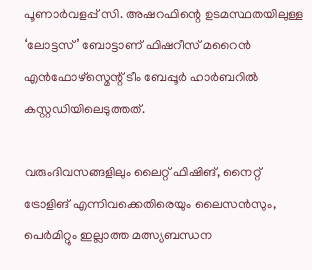പൂണാർവളപ്പ് സി. അഷറഫിന്റെ ഉടമസ്ഥതയിലുള്ള ‘ലോട്ടസ്’ ബോട്ടാണ് ഫിഷറീസ് മറൈൻ എൻഫോഴ്സ്മെന്റ് ടീം ബേപ്പൂർ ഹാർബറിൽ കസ്റ്റഡിയിലെടുത്തത്.

വരുംദിവസങ്ങളിലും ലൈറ്റ് ഫിഷിങ്, നൈറ്റ് ട്രോളിങ് എന്നിവക്കെതിരെയും ലൈസൻസും, പെർമിറ്റും ഇല്ലാത്ത മത്സ്യബന്ധന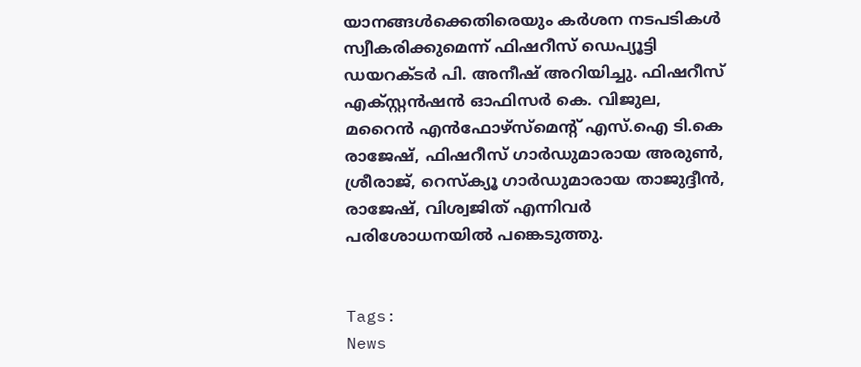യാനങ്ങൾക്കെതിരെയും കർശന നടപടികൾ സ്വീകരിക്കുമെന്ന് ഫിഷറീസ് ഡെപ്യൂട്ടി ഡയറക്ടർ പി. അനീഷ് അറിയിച്ചു. ഫിഷറീസ് എക്സ്റ്റൻഷൻ ഓഫിസർ കെ. വിജുല, മറൈന്‍ എൻഫോഴ്സ്മെന്‍റ് എസ്.ഐ ടി.കെ രാജേഷ്, ഫിഷറീസ് ഗാർഡുമാരായ അരുൺ, ശ്രീരാജ്, റെസ്ക്യൂ ഗാർഡുമാരായ താജുദ്ദീൻ, രാജേഷ്, വിശ്വജിത് എന്നിവർ പരിശോധനയിൽ പങ്കെടുത്തു.


Tags:
News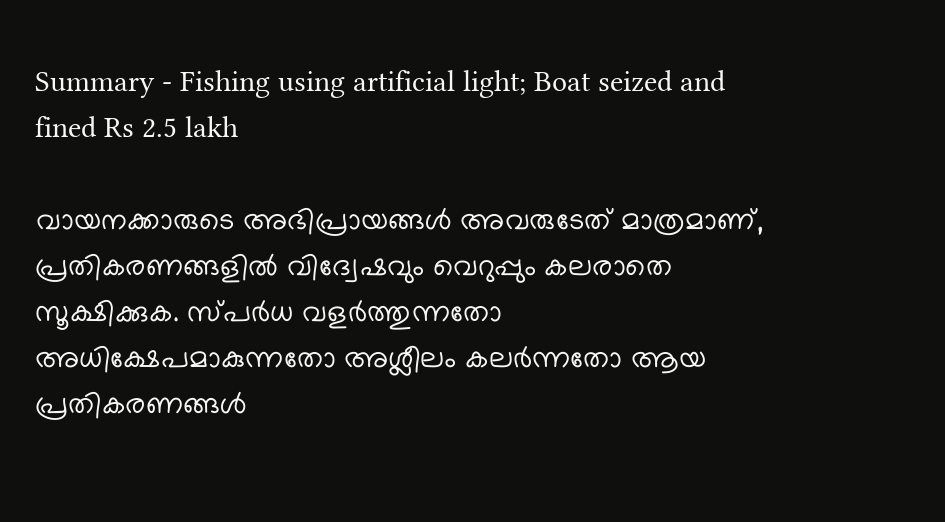Summary - Fishing using artificial light; Boat seized and fined Rs 2.5 lakh

വായനക്കാരുടെ അഭിപ്രായങ്ങള്‍ അവരുടേത് മാത്രമാണ്, പ്രതികരണങ്ങളിൽ വിദ്വേഷവും വെറുപ്പും കലരാതെ സൂക്ഷിക്കുക. സ്പർധ വളർത്തുന്നതോ അധിക്ഷേപമാകുന്നതോ അശ്ലീലം കലർന്നതോ ആയ പ്രതികരണങ്ങൾ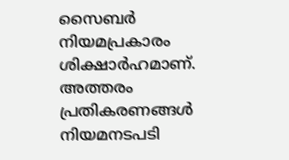സൈബർ നിയമപ്രകാരം ശിക്ഷാർഹമാണ്. അത്തരം പ്രതികരണങ്ങൾ നിയമനടപടി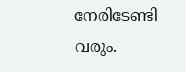നേരിടേണ്ടി വരും.